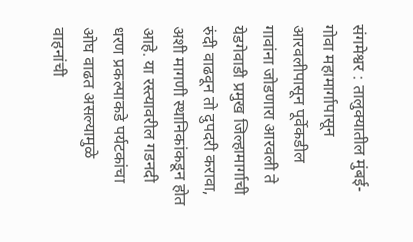संगमेश्वर : तालुक्यातील मुंबई-गोवा महामार्गापासून आरवलीपासून पूर्वेकडील गावांना जोडणारा आरवली ते येडगेवाडी प्रमुख जिल्हामार्गाची रुंदी वाढवून तो दुपदरी करावा, अशी मागणी स्थानिकांकडून होत आहे. या रस्त्यावरील गडनदी धरण प्रकल्पाकडे पर्यटकांचा ओघ वाढत असल्यामुळे वाहनांची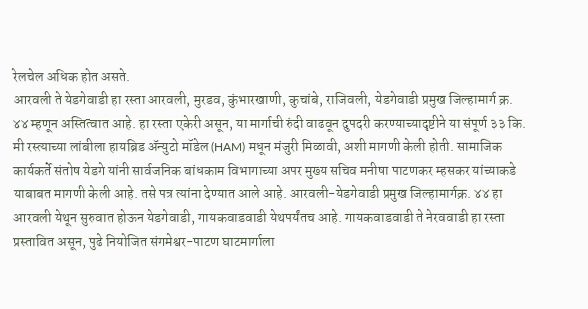रेलचेल अधिक होत असते.
आरवली ते येडगेवाडी हा रस्ता आरवली, मुरडव, कुंभारखाणी, कुचांबे, राजिवली, येडगेवाडी प्रमुख जिल्हामार्ग क्र. ४४ म्हणून अस्तित्वात आहे. हा रस्ता एकेरी असून, या मार्गाची रुंदी वाढवून दुपदरी करण्याच्यादृष्टीने या संपूर्ण ३३ कि. मी रस्त्याच्या लांबीला हायब्रिड ॲन्युटो मॉडेल (HAM) मधून मंजुरी मिळावी, अशी मागणी केली होती. सामाजिक कार्यकर्ते संतोष येडगे यांनी सार्वजनिक बांधकाम विभागाच्या अपर मुख्य सचिव मनीषा पाटणकर म्हसकर यांच्याकडे याबाबत मागणी केली आहे. तसे पत्र त्यांना देण्यात आले आहे. आरवली-येडगेवाडी प्रमुख जिल्हामार्गक्र. ४४ हा आरवली येथून सुरुवात होऊन येडगेवाडी, गायकवाडवाडी येथपर्यंतच आहे. गायकवाडवाडी ते नेरववाडी हा रस्ता प्रस्तावित असून, पुढे नियोजित संगमेश्वर-पाटण घाटमार्गाला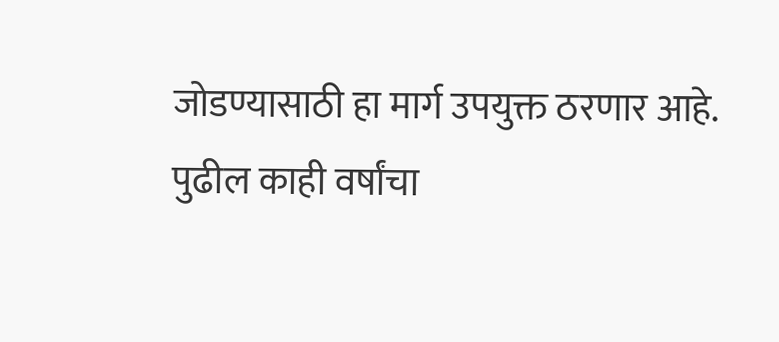जोडण्यासाठी हा मार्ग उपयुक्त ठरणार आहे. पुढील काही वर्षांचा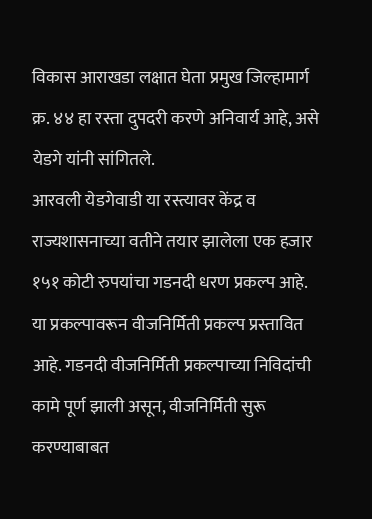विकास आराखडा लक्षात घेता प्रमुख जिल्हामार्ग क्र. ४४ हा रस्ता दुपदरी करणे अनिवार्य आहे, असे येडगे यांनी सांगितले.
आरवली येडगेवाडी या रस्त्यावर केंद्र व राज्यशासनाच्या वतीने तयार झालेला एक हजार १५१ कोटी रुपयांचा गडनदी धरण प्रकल्प आहे. या प्रकल्पावरून वीजनिर्मिती प्रकल्प प्रस्तावित आहे. गडनदी वीजनिर्मिती प्रकल्पाच्या निविदांची कामे पूर्ण झाली असून, वीजनिर्मिती सुरू करण्याबाबत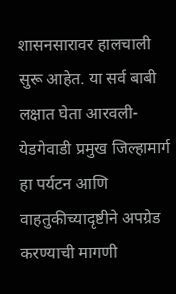शासनसारावर हालचाली सुरू आहेत. या सर्व बाबी लक्षात घेता आरवली-येडगेवाडी प्रमुख जिल्हामार्ग हा पर्यटन आणि वाहतुकीच्यादृष्टीने अपग्रेड करण्याची मागणी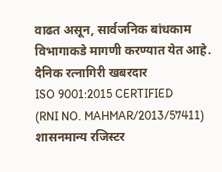वाढत असून, सार्वजनिक बांधकाम विभागाकडे मागणी करण्यात येत आहे.
दैनिक रत्नागिरी खबरदार
ISO 9001:2015 CERTIFIED
(RNI NO. MAHMAR/2013/57411)
शासनमान्य रजिस्टर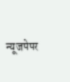न्यूजपेपर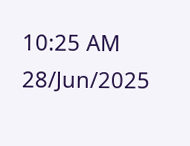10:25 AM 28/Jun/2025